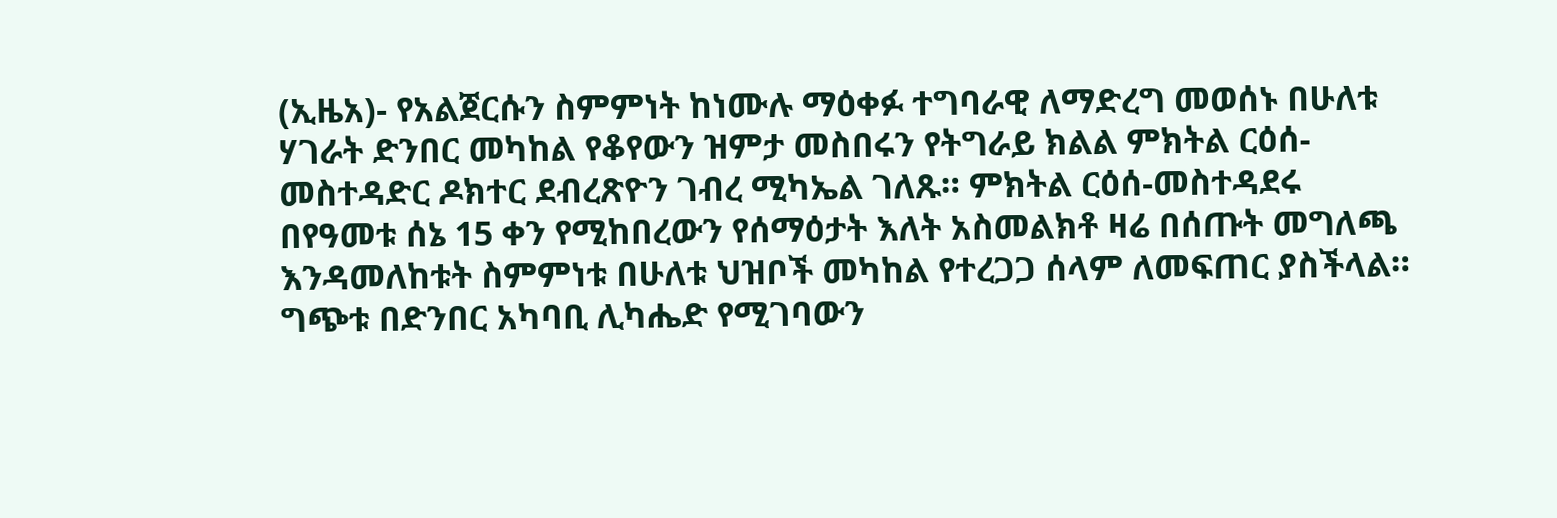(ኢዜአ)- የአልጀርሱን ስምምነት ከነሙሉ ማዕቀፉ ተግባራዊ ለማድረግ መወሰኑ በሁለቱ ሃገራት ድንበር መካከል የቆየውን ዝምታ መስበሩን የትግራይ ክልል ምክትል ርዕሰ-መስተዳድር ዶክተር ደብረጽዮን ገብረ ሚካኤል ገለጹ። ምክትል ርዕሰ-መስተዳደሩ በየዓመቱ ሰኔ 15 ቀን የሚከበረውን የሰማዕታት እለት አስመልክቶ ዛሬ በሰጡት መግለጫ እንዳመለከቱት ስምምነቱ በሁለቱ ህዝቦች መካከል የተረጋጋ ሰላም ለመፍጠር ያስችላል። ግጭቱ በድንበር አካባቢ ሊካሔድ የሚገባውን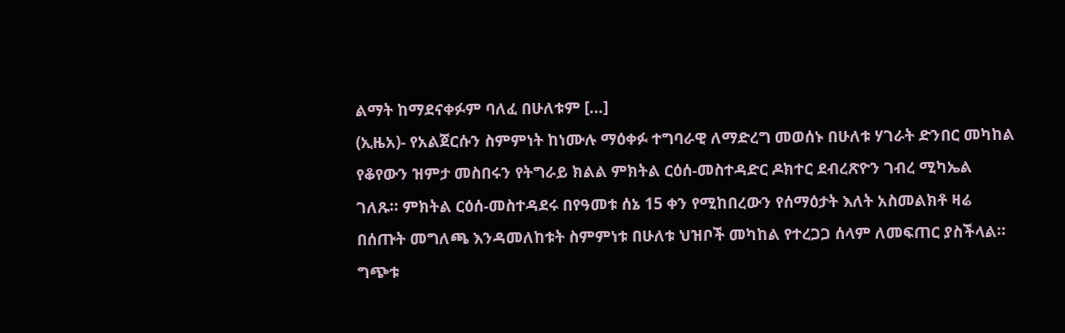ልማት ከማደናቀፉም ባለፈ በሁለቱም […]
(ኢዜአ)- የአልጀርሱን ስምምነት ከነሙሉ ማዕቀፉ ተግባራዊ ለማድረግ መወሰኑ በሁለቱ ሃገራት ድንበር መካከል የቆየውን ዝምታ መስበሩን የትግራይ ክልል ምክትል ርዕሰ-መስተዳድር ዶክተር ደብረጽዮን ገብረ ሚካኤል ገለጹ። ምክትል ርዕሰ-መስተዳደሩ በየዓመቱ ሰኔ 15 ቀን የሚከበረውን የሰማዕታት እለት አስመልክቶ ዛሬ በሰጡት መግለጫ እንዳመለከቱት ስምምነቱ በሁለቱ ህዝቦች መካከል የተረጋጋ ሰላም ለመፍጠር ያስችላል። ግጭቱ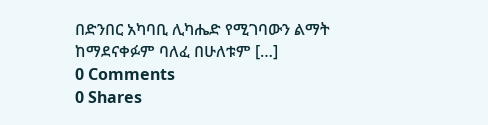በድንበር አካባቢ ሊካሔድ የሚገባውን ልማት ከማደናቀፉም ባለፈ በሁለቱም […]
0 Comments
0 Shares